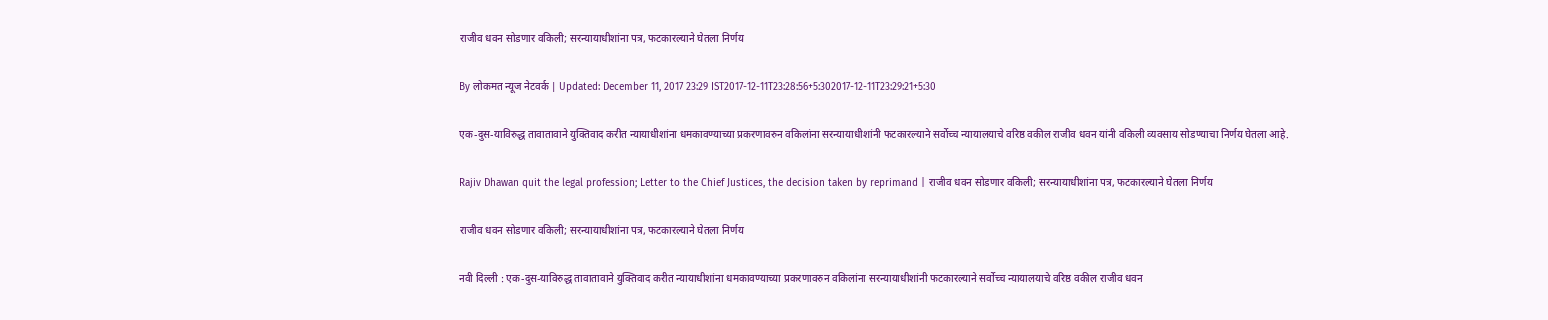राजीव धवन सोडणार वकिली; सरन्यायाधीशांना पत्र, फटकारल्याने घेतला निर्णय

By लोकमत न्यूज नेटवर्क | Updated: December 11, 2017 23:29 IST2017-12-11T23:28:56+5:302017-12-11T23:29:21+5:30

एक-दुस-याविरुद्ध तावातावाने युक्तिवाद करीत न्यायाधीशांना धमकावण्याच्या प्रकरणावरुन वकिलांना सरन्यायाधीशांनी फटकारल्याने सर्वोच्च न्यायालयाचे वरिष्ठ वकील राजीव धवन यांनी वकिली व्यवसाय सोडण्याचा निर्णय घेतला आहे.

Rajiv Dhawan quit the legal profession; Letter to the Chief Justices, the decision taken by reprimand | राजीव धवन सोडणार वकिली; सरन्यायाधीशांना पत्र, फटकारल्याने घेतला निर्णय

राजीव धवन सोडणार वकिली; सरन्यायाधीशांना पत्र, फटकारल्याने घेतला निर्णय

नवी दिल्ली : एक-दुस-याविरुद्ध तावातावाने युक्तिवाद करीत न्यायाधीशांना धमकावण्याच्या प्रकरणावरुन वकिलांना सरन्यायाधीशांनी फटकारल्याने सर्वोच्च न्यायालयाचे वरिष्ठ वकील राजीव धवन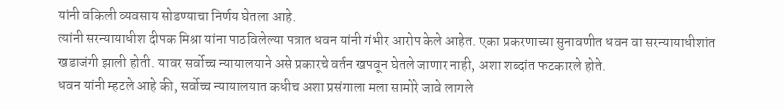यांनी वकिली व्यवसाय सोडण्याचा निर्णय घेतला आहे.
त्यांनी सरन्यायाधीश दीपक मिश्रा यांना पाठविलेल्या पत्रात धवन यांनी गंभीर आरोप केले आहेत. एका प्रकरणाच्या सुनावणीत धवन वा सरन्यायाधीशांत खडाजंगी झाली होती. यावर सर्वोच्च न्यायालयाने असे प्रकारचे वर्तन खपवून घेतले जाणार नाही, अशा शब्दांत फटकारले होते.
धवन यांनी म्हटले आहे की, सर्वोच्च न्यायालयात कधीच अशा प्रसंगाला मला सामोरे जावे लागले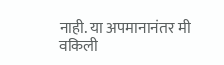नाही. या अपमानानंतर मी वकिली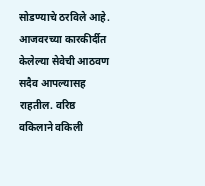सोडण्याचे ठरविले आहे. आजवरच्या कारकीर्दीत केलेल्या सेवेची आठवण सदैव आपल्यासह राहतील. वरिष्ठ वकिलाने वकिली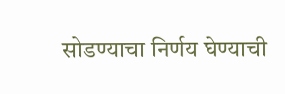सोडण्याचा निर्णय घेण्याची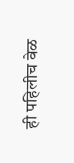ही पहिलीच वेळ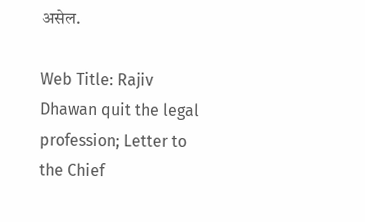असेल.

Web Title: Rajiv Dhawan quit the legal profession; Letter to the Chief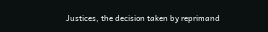Justices, the decision taken by reprimand